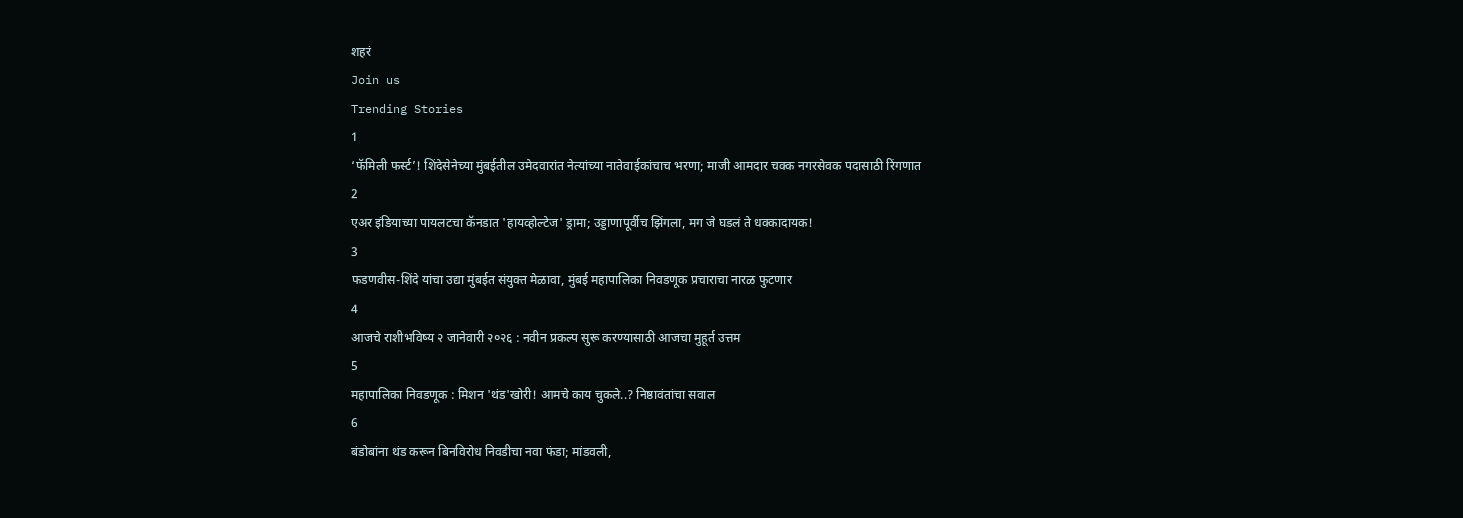शहरं
Join us
Trending Stories
1
‘फॅमिली फर्स्ट’! शिंदेसेनेच्या मुंबईतील उमेदवारांत नेत्यांच्या नातेवाईकांचाच भरणा; माजी आमदार चक्क नगरसेवक पदासाठी रिंगणात
2
एअर इंडियाच्या पायलटचा कॅनडात 'हायव्होल्टेज' ड्रामा; उड्डाणापूर्वीच झिंगला, मग जे घडलं ते धक्कादायक!
3
फडणवीस-शिंदे यांचा उद्या मुंबईत संयुक्त मेळावा, मुंबई महापालिका निवडणूक प्रचाराचा नारळ फुटणार
4
आजचे राशीभविष्य २ जानेवारी २०२६ : नवीन प्रकल्प सुरू करण्यासाठी आजचा मुहूर्त उत्तम
5
महापालिका निवडणूक : मिशन 'थंड'खोरी! आमचे काय चुकले..? निष्ठावंतांचा सवाल
6
बंडोबांना थंड करून बिनविरोध निवडीचा नवा फंडा; मांडवली,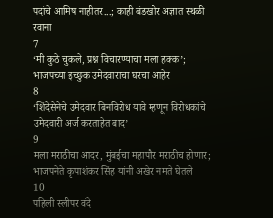पदांचे आमिष नाहीतर...; काही बंडखोर अज्ञात स्थळी रवाना
7
‘मी कुठे चुकले, प्रश्न विचारण्याचा मला हक्क’; भाजपच्या इच्छुक उमेदवाराचा घरचा आहेर
8
‘शिंदेसेनेचे उमेदवार बिनविरोध यावे म्हणून विरोधकांचे उमेदवारी अर्ज करताहेत बाद’
9
मला मराठीचा आदर, मुंबईचा महापौर मराठीच होणार; भाजपनेते कृपाशंकर सिंह यांनी अखेर नमते घेतले
10
पहिली स्लीपर वंदे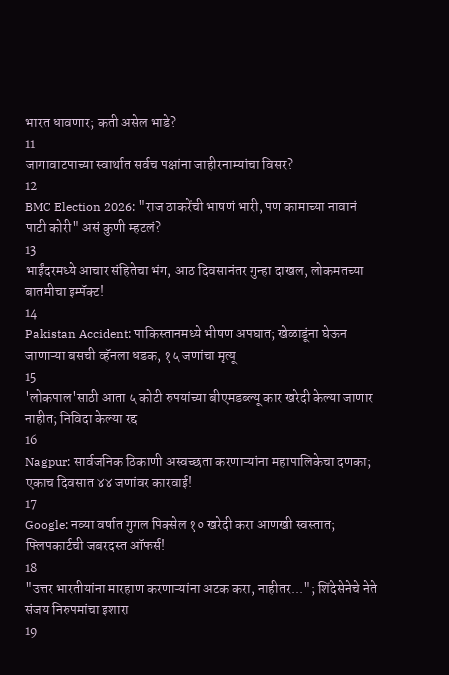भारत धावणार; कती असेल भाडे?
11
जागावाटपाच्या स्वार्थात सर्वच पक्षांना जाहीरनाम्यांचा विसर?
12
BMC Election 2026: "राज ठाकरेंची भाषणं भारी, पण कामाच्या नावानं पाटी कोरी" असं कुणी म्हटलं?
13
भाईंदरमध्ये आचार संहितेचा भंग, आठ दिवसानंतर गुन्हा दाखल, लोकमतच्या बातमीचा इम्पॅक्ट!
14
Pakistan Accident: पाकिस्तानमध्ये भीषण अपघात; खेळाडूंना घेऊन जाणाऱ्या बसची व्हॅनला धडक, १५ जणांचा मृत्यू
15
'लोकपाल'साठी आता ५ कोटी रुपयांच्या बीएमडब्ल्यू कार खरेदी केल्या जाणार नाहीत; निविदा केल्या रद्द
16
Nagpur: सार्वजनिक ठिकाणी अस्वच्छता करणाऱ्यांना महापालिकेचा दणका; एकाच दिवसात ४४ जणांवर कारवाई!
17
Google: नव्या वर्षात गुगल पिक्सेल १० खरेदी करा आणखी स्वस्तात; फ्लिपकार्टची जबरदस्त ऑफर्स!
18
"उत्तर भारतीयांना मारहाण करणाऱ्यांना अटक करा, नाहीतर..."; शिंदेसेनेचे नेते संजय निरुपमांचा इशारा
19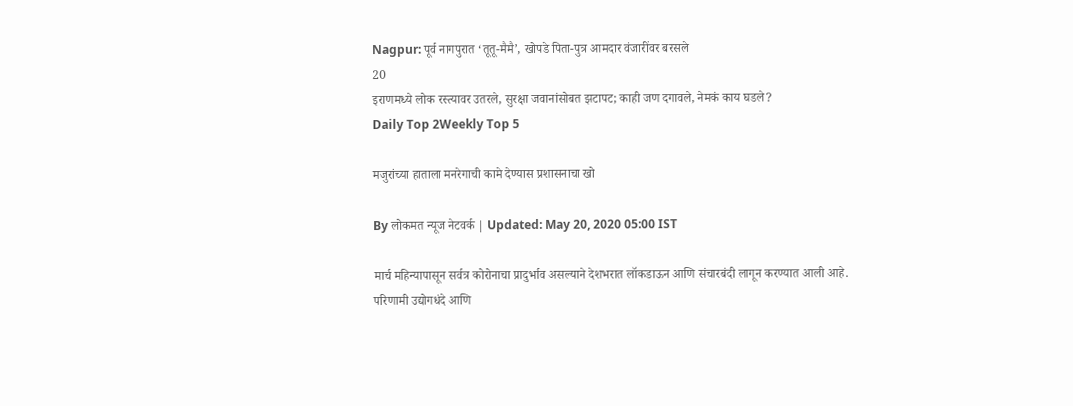Nagpur: पूर्व नागपुरात ‘तूतू-मैमै’, खोपडे पिता-पुत्र आमदार वंजारींवर बरसले
20
इराणमध्ये लोक रस्त्यावर उतरले, सुरक्षा जवानांसोबत झटापट; काही जण दगावले, नेमकं काय घडले?
Daily Top 2Weekly Top 5

मजुरांच्या हाताला मनरेगाची कामे देण्यास प्रशासनाचा खो

By लोकमत न्यूज नेटवर्क | Updated: May 20, 2020 05:00 IST

मार्च महिन्यापासून सर्वत्र कोरोनाचा प्रादुर्भाव असल्याने देशभरात लॉकडाऊन आणि संचारबंदी लागून करण्यात आली आहे. परिणामी उद्योगधंदे आणि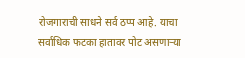रोजगाराची साधने सर्व ठप्प आहे. याचा सर्वाधिक फटका हातावर पोट असणाऱ्या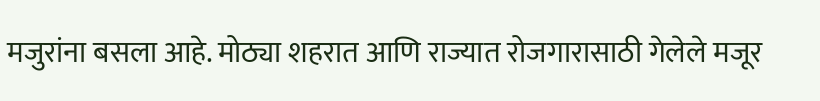मजुरांना बसला आहे. मोठ्या शहरात आणि राज्यात रोजगारासाठी गेलेले मजूर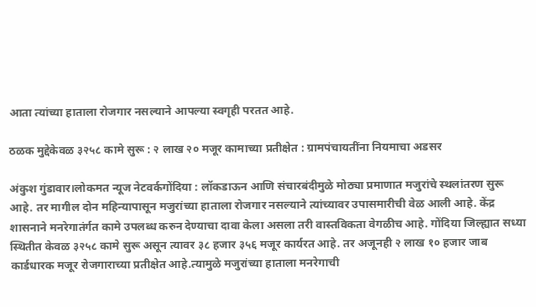आता त्यांच्या हाताला रोजगार नसल्याने आपल्या स्वगृही परतत आहे.

ठळक मुद्देकेवळ ३२५८ कामे सुरू : २ लाख २० मजूर कामाच्या प्रतीक्षेत : ग्रामपंचायतींना नियमाचा अडसर

अंकुश गुंडावार।लोकमत न्यूज नेटवर्कगोंदिया : लॉकडाऊन आणि संचारबंदीमुळे मोठ्या प्रमाणात मजुरांचे स्थलांतरण सुरू आहे. तर मागील दोन महिन्यापासून मजुरांच्या हाताला रोजगार नसल्याने त्यांच्यावर उपासमारीची वेळ आली आहे. केंद्र शासनाने मनरेगातंर्गत कामे उपलब्ध करुन देण्याचा दावा केला असला तरी वास्तविकता वेगळीच आहे. गोंदिया जिल्ह्यात सध्या स्थितीत केवळ ३२५८ कामे सुरू असून त्यावर ३८ हजार ३५६ मजूर कार्यरत आहे. तर अजूनही २ लाख १० हजार जाब कार्डधारक मजूर रोजगाराच्या प्रतीक्षेत आहे.त्यामुळे मजुरांच्या हाताला मनरेगाची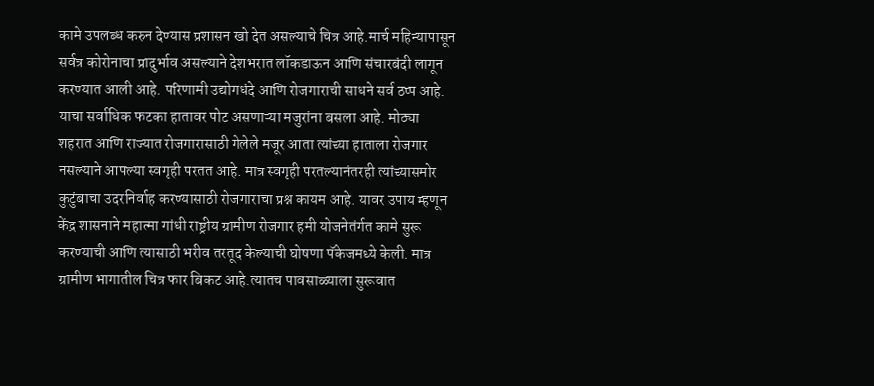कामे उपलब्ध करुन देण्यास प्रशासन खो देत असल्याचे चित्र आहे.मार्च महिन्यापासून सर्वत्र कोरोनाचा प्रादुर्भाव असल्याने देशभरात लॉकडाऊन आणि संचारबंदी लागून करण्यात आली आहे. परिणामी उद्योगधंदे आणि रोजगाराची साधने सर्व ठप्प आहे. याचा सर्वाधिक फटका हातावर पोट असणाऱ्या मजुरांना बसला आहे. मोठ्या शहरात आणि राज्यात रोजगारासाठी गेलेले मजूर आता त्यांच्या हाताला रोजगार नसल्याने आपल्या स्वगृही परतत आहे. मात्र स्वगृही परतल्यानंतरही त्यांच्यासमोर कुटुंबाचा उदरनिर्वाह करण्यासाठी रोजगाराचा प्रश्न कायम आहे. यावर उपाय म्हणून केंद्र शासनाने महात्मा गांधी राष्ट्रीय ग्रामीण रोजगार हमी योजनेतंर्गत कामे सुरू करण्याची आणि त्यासाठी भरीव तरतूद केल्याची घोषणा पॅकेजमध्ये केली. मात्र ग्रामीण भागातील चित्र फार बिकट आहे.त्यातच पावसाळ्याला सुरूवात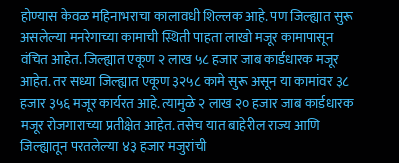होण्यास केवळ महिनाभराचा कालावधी शिल्लक आहे. पण जिल्ह्यात सुरू असलेल्या मनरेगाच्या कामाची स्थिती पाहता लाखो मजूर कामापासून वंचित आहेत. जिल्ह्यात एकूण २ लाख ५८ हजार जाब कार्डधारक मजूर आहेत. तर सध्या जिल्ह्यात एकूण ३२५८ कामे सुरू असून या कामांवर ३८ हजार ३५६ मजूर कार्यरत आहे. त्यामुळे २ लाख २० हजार जाब कार्डधारक मजूर रोजगाराच्या प्रतीक्षेत आहेत. तसेच यात बाहेरील राज्य आणि जिल्ह्यातून परतलेल्या ४३ हजार मजुरांची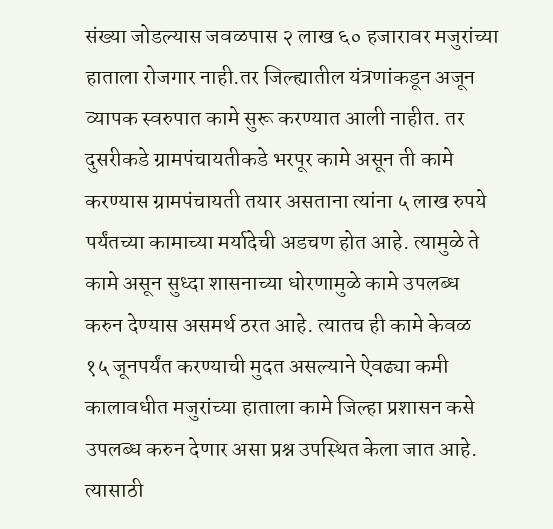संख्या जोडल्यास जवळपास २ लाख ६० हजारावर मजुरांच्या हाताला रोजगार नाही.तर जिल्ह्यातील यंत्रणांकडून अजून व्यापक स्वरुपात कामे सुरू करण्यात आली नाहीत. तर दुसरीकडे ग्रामपंचायतीकडे भरपूर कामे असून ती कामे करण्यास ग्रामपंचायती तयार असताना त्यांना ५ लाख रुपये पर्यंतच्या कामाच्या मर्यादेची अडचण होत आहे. त्यामुळे ते कामे असून सुध्दा शासनाच्या धोरणामुळे कामे उपलब्ध करुन देण्यास असमर्थ ठरत आहे. त्यातच ही कामे केवळ १५ जूनपर्यंत करण्याची मुदत असल्याने ऐवढ्या कमी कालावधीत मजुरांच्या हाताला कामे जिल्हा प्रशासन कसे उपलब्ध करुन देणार असा प्रश्न उपस्थित केला जात आहे. त्यासाठी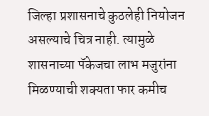जिल्हा प्रशासनाचे कुठलेही नियोजन असल्याचे चित्र नाही. त्यामुळे शासनाच्या पॅकेजचा लाभ मजुरांना मिळण्याची शक्यता फार कमीच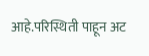आहे.परिस्थिती पाहून अट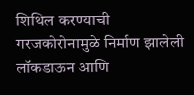शिथिल करण्याची गरजकोरोनामुळे निर्माण झालेली लॉकडाऊन आणि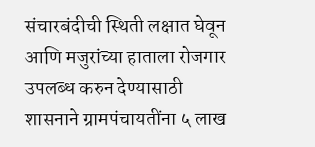संचारबंदीची स्थिती लक्षात घेवून आणि मजुरांच्या हाताला रोजगार उपलब्ध करुन देण्यासाठी शासनाने ग्रामपंचायतींना ५ लाख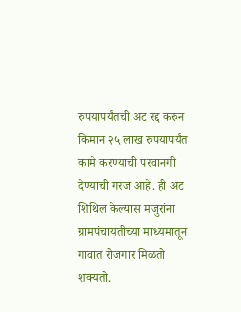रुपयापर्यंतची अट रद्द करुन किमान २५ लाख रुपयापर्यंत कामे करण्याची परवानगी देण्याची गरज आहे. ही अट शिथिल केल्यास मजुरांना ग्रामपंचायतीच्या माध्यमातून गावात रोजगार मिळतो शक्यतो.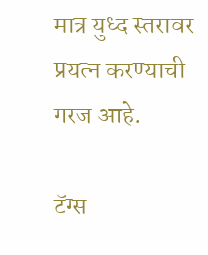मात्र युध्द स्तरावर प्रयत्न करण्याची गरज आहे.

टॅग्स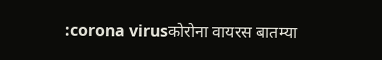:corona virusकोरोना वायरस बातम्या